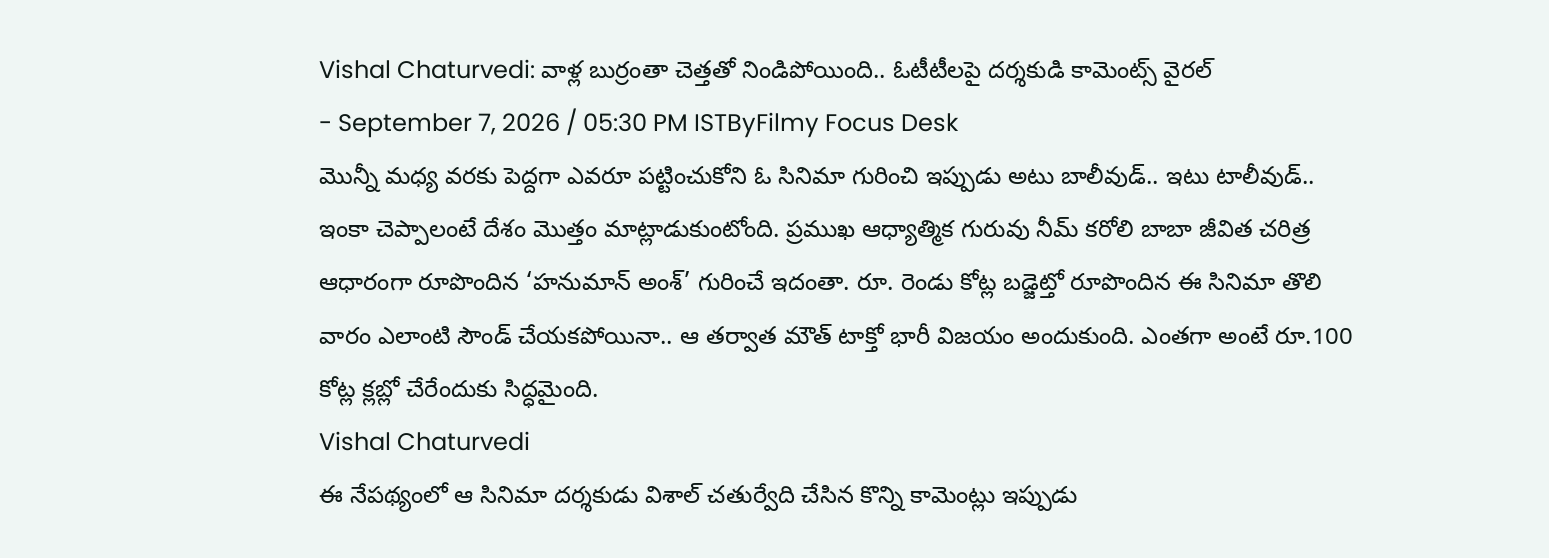Vishal Chaturvedi: వాళ్ల బుర్రంతా చెత్తతో నిండిపోయింది.. ఓటీటీలపై దర్శకుడి కామెంట్స్ వైరల్
- September 7, 2026 / 05:30 PM ISTByFilmy Focus Desk
మొన్నీ మధ్య వరకు పెద్దగా ఎవరూ పట్టించుకోని ఓ సినిమా గురించి ఇప్పుడు అటు బాలీవుడ్.. ఇటు టాలీవుడ్.. ఇంకా చెప్పాలంటే దేశం మొత్తం మాట్లాడుకుంటోంది. ప్రముఖ ఆధ్యాత్మిక గురువు నీమ్ కరోలి బాబా జీవిత చరిత్ర ఆధారంగా రూపొందిన ‘హనుమాన్ అంశ్’ గురించే ఇదంతా. రూ. రెండు కోట్ల బడ్జెట్తో రూపొందిన ఈ సినిమా తొలి వారం ఎలాంటి సౌండ్ చేయకపోయినా.. ఆ తర్వాత మౌత్ టాక్తో భారీ విజయం అందుకుంది. ఎంతగా అంటే రూ.100 కోట్ల క్లబ్లో చేరేందుకు సిద్ధమైంది.
Vishal Chaturvedi
ఈ నేపథ్యంలో ఆ సినిమా దర్శకుడు విశాల్ చతుర్వేది చేసిన కొన్ని కామెంట్లు ఇప్పుడు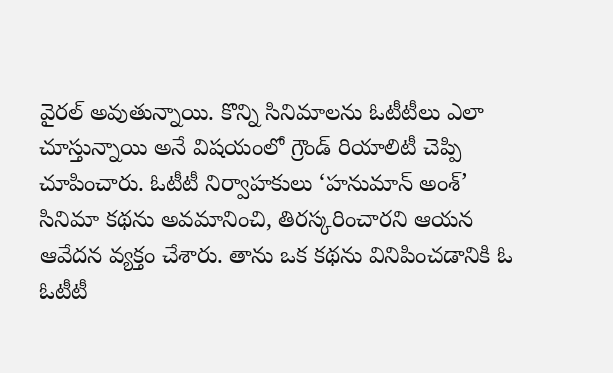వైరల్ అవుతున్నాయి. కొన్ని సినిమాలను ఓటీటీలు ఎలా చూస్తున్నాయి అనే విషయంలో గ్రౌండ్ రియాలిటీ చెప్పి చూపించారు. ఓటీటీ నిర్వాహకులు ‘హనుమాన్ అంశ్’ సినిమా కథను అవమానించి, తిరస్కరించారని ఆయన ఆవేదన వ్యక్తం చేశారు. తాను ఒక కథను వినిపించడానికి ఓ ఓటీటీ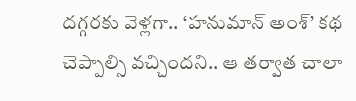దగ్గరకు వెళ్లగా.. ‘హనుమాన్ అంశ్’ కథ చెప్పాల్సి వచ్చిందని.. ఆ తర్వాత చాలా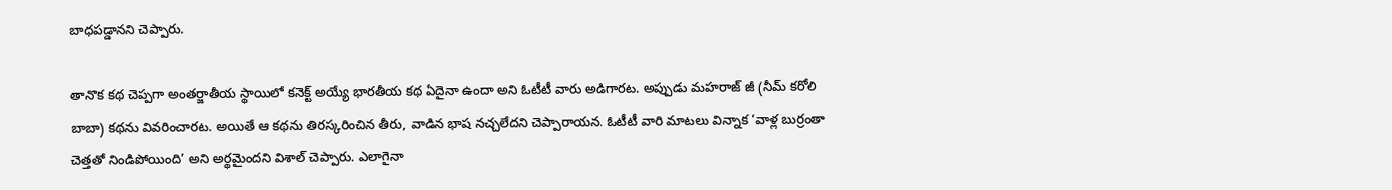బాధపడ్డానని చెప్పారు.

తానొక కథ చెప్పగా అంతర్జాతీయ స్థాయిలో కనెక్ట్ అయ్యే భారతీయ కథ ఏదైనా ఉందా అని ఓటీటీ వారు అడిగారట. అప్పుడు మహరాజ్ జీ (నీమ్ కరోలి బాబా) కథను వివరించారట. అయితే ఆ కథను తిరస్కరించిన తీరు, వాడిన భాష నచ్చలేదని చెప్పారాయన. ఓటీటీ వారి మాటలు విన్నాక ‘వాళ్ల బుర్రంతా చెత్తతో నిండిపోయింది’ అని అర్థమైందని విశాల్ చెప్పారు. ఎలాగైనా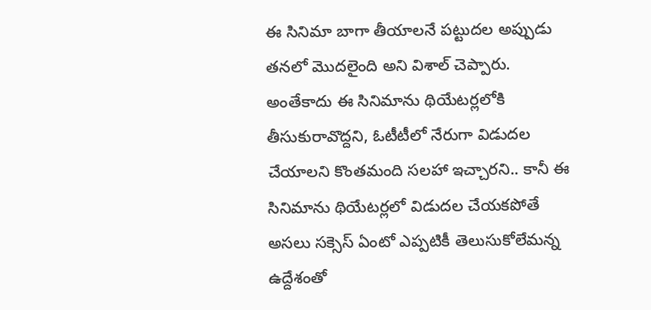ఈ సినిమా బాగా తీయాలనే పట్టుదల అప్పుడు తనలో మొదలైంది అని విశాల్ చెప్పారు.
అంతేకాదు ఈ సినిమాను థియేటర్లలోకి తీసుకురావొద్దని, ఓటీటీలో నేరుగా విడుదల చేయాలని కొంతమంది సలహా ఇచ్చారని.. కానీ ఈ సినిమాను థియేటర్లలో విడుదల చేయకపోతే అసలు సక్సెస్ ఏంటో ఎప్పటికీ తెలుసుకోలేమన్న ఉద్దేశంతో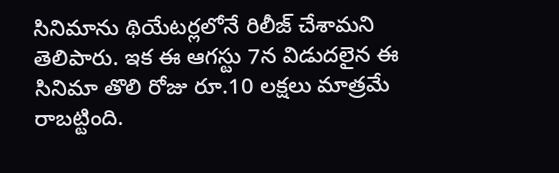సినిమాను థియేటర్లలోనే రిలీజ్ చేశామని తెలిపారు. ఇక ఈ ఆగస్టు 7న విడుదలైన ఈ సినిమా తొలి రోజు రూ.10 లక్షలు మాత్రమే రాబట్టింది.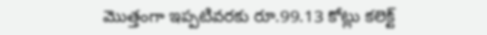మొత్తంగా ఇప్పటివరకు రూ.99.13 కోట్లు కలెక్ట్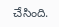చేసింది.